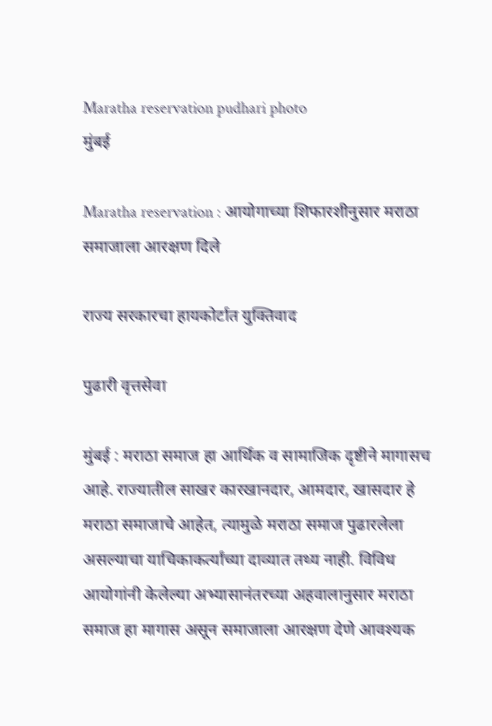Maratha reservation pudhari photo
मुंबई

Maratha reservation : आयोगाच्या शिफारशीनुसार मराठा समाजाला आरक्षण दिले

राज्य सरकारचा हायकोर्टात युक्तिवाद

पुढारी वृत्तसेवा

मुंबई : मराठा समाज हा आर्थिक व सामाजिक दृष्टीने मागासच आहे. राज्यातील साखर कारखानदार, आमदार, खासदार हे मराठा समाजाचे आहेत, त्यामुळे मराठा समाज पुढारलेला असल्याचा याचिकाकर्त्यांच्या दाव्यात तथ्य नाही. विविध आयोगांनी केलेल्या अभ्यासानंतरच्या अहवालानुसार मराठा समाज हा मागास असून समाजाला आरक्षण देणे आवश्यक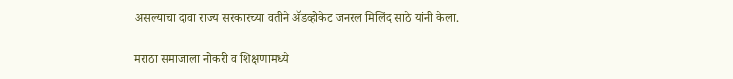असल्याचा दावा राज्य सरकारच्या वतीने ॲडव्होकेट जनरल मिलिंद साठे यांनी केला.

मराठा समाजाला नोकरी व शिक्षणामध्ये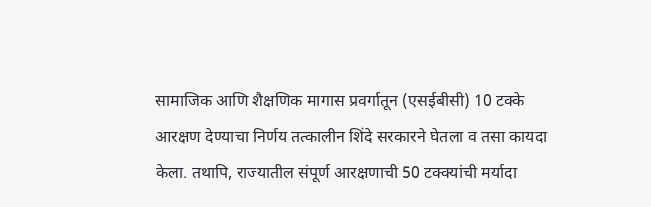सामाजिक आणि शैक्षणिक मागास प्रवर्गातून (एसईबीसी) 10 टक्के आरक्षण देण्याचा निर्णय तत्कालीन शिंदे सरकारने घेतला व तसा कायदा केला. तथापि, राज्यातील संपूर्ण आरक्षणाची 50 टक्क्यांची मर्यादा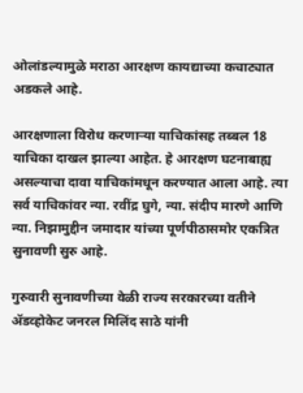ओलांडल्यामुळे मराठा आरक्षण कायद्याच्या कचाट्यात अडकले आहे.

आरक्षणाला विरोध करणाऱ्या याचिकांसह तब्बल 18 याचिका दाखल झाल्या आहेत. हे आरक्षण घटनाबाह्य असल्याचा दावा याचिकांमधून करण्यात आला आहे. त्या सर्व याचिकांवर न्या. रवींद्र घुगे, न्या. संदीप मारणे आणि न्या. निझामुद्दीन जमादार यांच्या पूर्णपीठासमोर एकत्रित सुनावणी सुरु आहे.

गुरुवारी सुनावणीच्या वेळी राज्य सरकारच्या वतीने ॲडव्होकेट जनरल मिलिंद साठे यांनी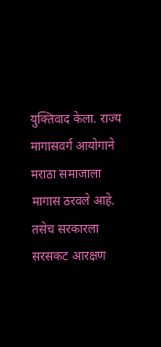युक्तिवाद केला. राज्य मागासवर्ग आयोगाने मराठा समाजाला मागास ठरवले आहे. तसेच सरकारला सरसकट आरक्षण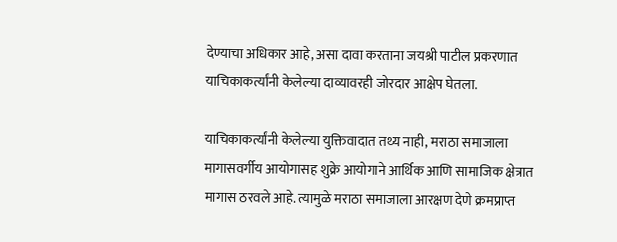देण्याचा अधिकार आहे, असा दावा करताना जयश्री पाटील प्रकरणात याचिकाकर्त्यांनी केलेल्या दाव्यावरही जोरदार आक्षेप घेतला.

याचिकाकर्त्यांनी केलेल्या युक्तिवादात तथ्य नाही, मराठा समाजाला मागासवर्गीय आयोगासह शुक्रे आयोगाने आर्थिक आणि सामाजिक क्षेत्रात मागास ठरवले आहे. त्यामुळे मराठा समाजाला आरक्षण देणे क्रमप्राप्त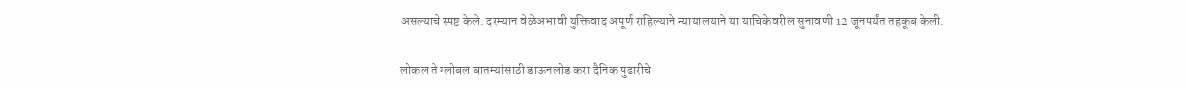असल्याचे स्पष्ट केले. दरम्यान वेळेअभावी युक्तिवाद अपूर्ण राहिल्याने न्यायालयाने या याचिकेवरील सुनावणी 12 जूनपर्यंत तहकूब केली.

लोकल ते ग्लोबल बातम्यांसाठी डाऊनलोड करा दैनिक पुढारीचे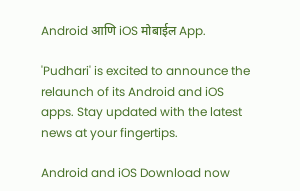Android आणि iOS मोबाईल App.

'Pudhari' is excited to announce the relaunch of its Android and iOS apps. Stay updated with the latest news at your fingertips.

Android and iOS Download now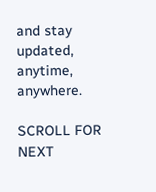and stay updated, anytime, anywhere.

SCROLL FOR NEXT